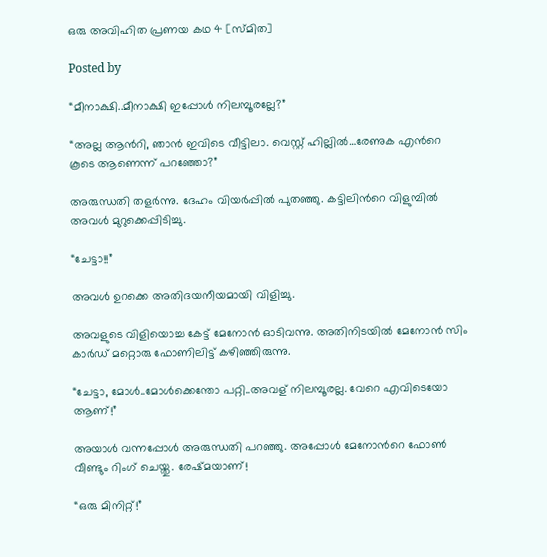ഒരു അവിഹിത പ്രണയ കഥ 4 [സ്മിത]

Posted by

“മീനാക്ഷി..മീനാക്ഷി ഇപ്പോള്‍ നിലമ്പൂരല്ലേ?”

“അല്ല ആന്‍റി, ഞാന്‍ ഇവിടെ വീട്ടിലാ. വെസ്റ്റ് ഹില്ലില്‍…രേണുക എന്‍റെ കൂടെ ആണെന്ന് പറഞ്ഞോ?”

അരുന്ധതി തളര്‍ന്നു. ദേഹം വിയര്‍പ്പില്‍ പുതഞ്ഞു. കട്ടിലിന്‍റെ വിളുമ്പില്‍ അവള്‍ മുറുക്കെപ്പിടിച്ചു.

“ചേട്ടാ!!”

അവള്‍ ഉറക്കെ അതിദയനീയമായി വിളിച്ചു.

അവളുടെ വിളിയൊച്ച കേട്ട് മേനോന്‍ ഓടിവന്നു. അതിനിടയില്‍ മേനോന്‍ സിം കാര്‍ഡ് മറ്റൊരു ഫോണിലിട്ട് കഴിഞ്ഞിരുന്നു.

“ചേട്ടാ, മോള്‍..മോള്‍ക്കെന്തോ പറ്റി..അവള് നിലമ്പൂരല്ല. വേറെ എവിടെയോ ആണ്!”

അയാള്‍ വന്നപ്പോള്‍ അരുന്ധതി പറഞ്ഞു. അപ്പോള്‍ മേനോന്‍റെ ഫോണ്‍ വീണ്ടും റിംഗ് ചെയ്തു. രേഷ്മയാണ്!

“ഒരു മിനിറ്റ്!”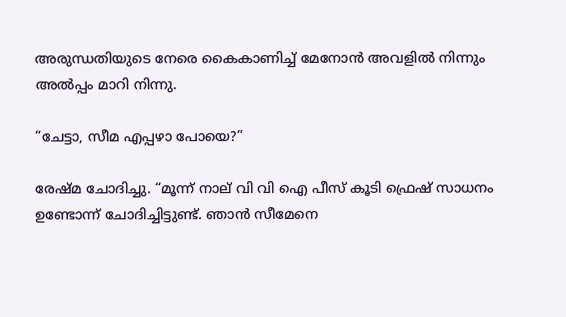അരുന്ധതിയുടെ നേരെ കൈകാണിച്ച് മേനോന്‍ അവളില്‍ നിന്നും അല്‍പ്പം മാറി നിന്നു.

“ചേട്ടാ, സീമ എപ്പഴാ പോയെ?”

രേഷ്മ ചോദിച്ചു. “മൂന്ന്‍ നാല് വി വി ഐ പീസ്‌ കൂടി ഫ്രെഷ് സാധനം ഉണ്ടോന്ന് ചോദിച്ചിട്ടുണ്ട്. ഞാന്‍ സീമേനെ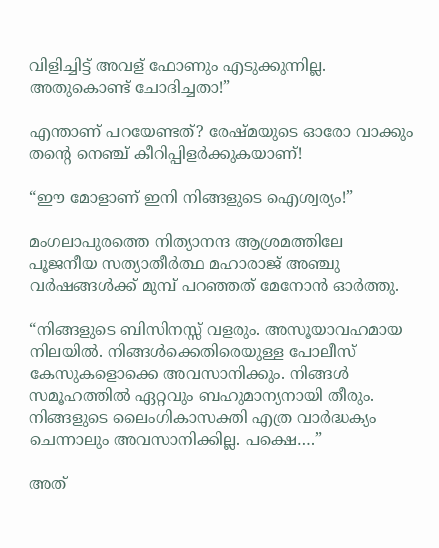വിളിച്ചിട്ട് അവള് ഫോണും എടുക്കുന്നില്ല. അതുകൊണ്ട് ചോദിച്ചതാ!”

എന്താണ് പറയേണ്ടത്? രേഷ്മയുടെ ഓരോ വാക്കും തന്‍റെ നെഞ്ച് കീറിപ്പിളര്‍ക്കുകയാണ്!

“ഈ മോളാണ് ഇനി നിങ്ങളുടെ ഐശ്വര്യം!”

മംഗലാപുരത്തെ നിത്യാനന്ദ ആശ്രമത്തിലേ പൂജനീയ സത്യാതീര്‍ത്ഥ മഹാരാജ് അഞ്ചു വര്‍ഷങ്ങള്‍ക്ക് മുമ്പ് പറഞ്ഞത് മേനോന്‍ ഓര്‍ത്തു.

“നിങ്ങളുടെ ബിസിനസ്സ് വളരും. അസൂയാവഹമായ നിലയില്‍. നിങ്ങള്‍ക്കെതിരെയുള്ള പോലീസ് കേസുകളൊക്കെ അവസാനിക്കും. നിങ്ങള്‍ സമൂഹത്തില്‍ ഏറ്റവും ബഹുമാന്യനായി തീരും. നിങ്ങളുടെ ലൈംഗികാസക്തി എത്ര വാര്‍ദ്ധക്യം ചെന്നാലും അവസാനിക്കില്ല. പക്ഷെ….”

അത്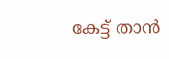കേട്ട് താന്‍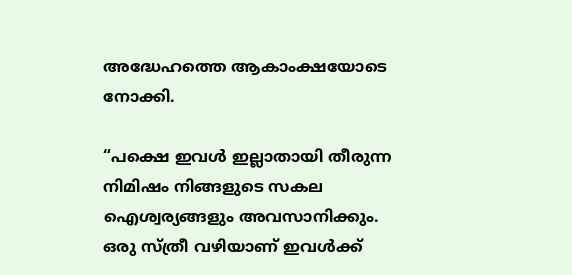അദ്ധേഹത്തെ ആകാംക്ഷയോടെ നോക്കി.

“പക്ഷെ ഇവള്‍ ഇല്ലാതായി തീരുന്ന നിമിഷം നിങ്ങളുടെ സകല ഐശ്വര്യങ്ങളും അവസാനിക്കും. ഒരു സ്ത്രീ വഴിയാണ് ഇവള്‍ക്ക്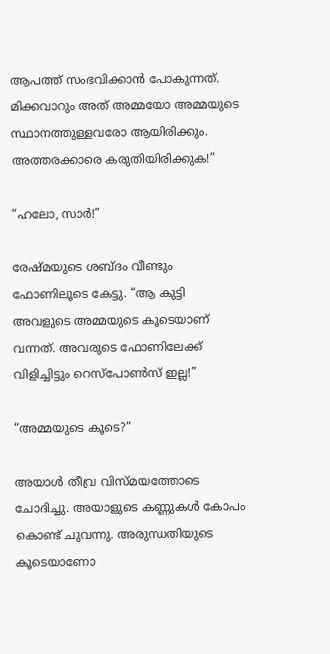ആപത്ത് സംഭവിക്കാന്‍ പോകുന്നത്. മിക്കവാറും അത് അമ്മയോ അമ്മയുടെ സ്ഥാനത്തുള്ളവരോ ആയിരിക്കും. അത്തരക്കാരെ കരുതിയിരിക്കുക!”

“ഹലോ, സാര്‍!”

രേഷ്മയുടെ ശബ്ദം വീണ്ടും ഫോണിലൂടെ കേട്ടു. “ആ കുട്ടി അവളുടെ അമ്മയുടെ കൂടെയാണ് വന്നത്. അവരുടെ ഫോണിലേക്ക് വിളിച്ചിട്ടും റെസ്പോണ്‍സ് ഇല്ല!”

“അമ്മയുടെ കൂടെ?”

അയാള്‍ തീവ്ര വിസ്മയത്തോടെ ചോദിച്ചു. അയാളുടെ കണ്ണുകള്‍ കോപം കൊണ്ട് ചുവന്നു. അരുന്ധതിയുടെ കൂടെയാണോ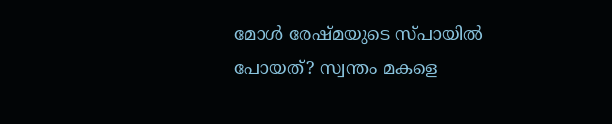മോള്‍ രേഷ്മയുടെ സ്പായില്‍ പോയത്? സ്വന്തം മകളെ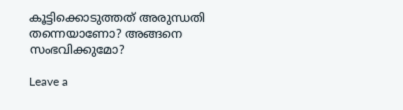കൂട്ടിക്കൊടുത്തത് അരുന്ധതി തന്നെയാണോ? അങ്ങനെ സംഭവിക്കുമോ?

Leave a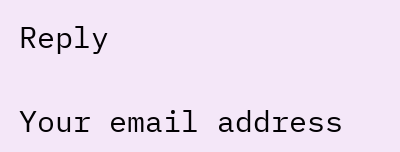Reply

Your email address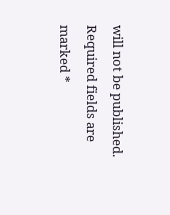will not be published. Required fields are marked *